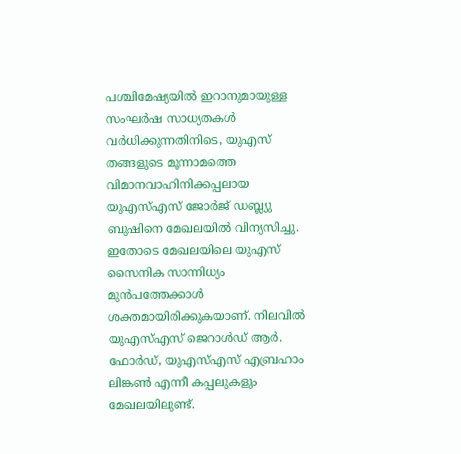പശ്ചിമേഷ്യയിൽ ഇറാനുമായുള്ള സംഘർഷ സാധ്യതകൾ വർധിക്കുന്നതിനിടെ, യുഎസ് തങ്ങളുടെ മൂന്നാമത്തെ വിമാനവാഹിനിക്കപ്പലായ യുഎസ്എസ് ജോർജ് ഡബ്ല്യു ബുഷിനെ മേഖലയിൽ വിന്യസിച്ചു. ഇതോടെ മേഖലയിലെ യുഎസ് സൈനിക സാന്നിധ്യം മുൻപത്തേക്കാൾ ശക്തമായിരിക്കുകയാണ്. നിലവിൽ യുഎസ്എസ് ജെറാൾഡ് ആർ. ഫോർഡ്, യുഎസ്എസ് എബ്രഹാം ലിങ്കൺ എന്നീ കപ്പലുകളും മേഖലയിലുണ്ട്.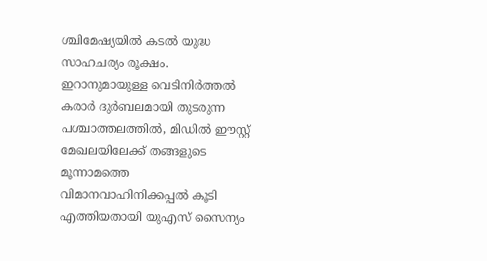ശ്ചിമേഷ്യയിൽ കടൽ യുദ്ധ സാഹചര്യം രൂക്ഷം. ഇറാനുമായുള്ള വെടിനിർത്തൽ കരാർ ദുർബലമായി തുടരുന്ന പശ്ചാത്തലത്തിൽ, മിഡിൽ ഈസ്റ്റ് മേഖലയിലേക്ക് തങ്ങളുടെ മൂന്നാമത്തെ വിമാനവാഹിനിക്കപ്പൽ കൂടി എത്തിയതായി യുഎസ് സൈന്യം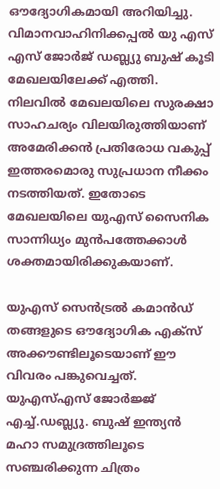ഔദ്യോഗികമായി അറിയിച്ചു. വിമാനവാഹിനിക്കപ്പൽ യു എസ് എസ് ജോർജ് ഡബ്ല്യു ബുഷ് കൂടി മേഖലയിലേക്ക് എത്തി. നിലവിൽ മേഖലയിലെ സുരക്ഷാ സാഹചര്യം വിലയിരുത്തിയാണ് അമേരിക്കൻ പ്രതിരോധ വകുപ്പ് ഇത്തരമൊരു സുപ്രധാന നീക്കം നടത്തിയത്. ഇതോടെ മേഖലയിലെ യുഎസ് സൈനിക സാന്നിധ്യം മുൻപത്തേക്കാൾ ശക്തമായിരിക്കുകയാണ്.

യുഎസ് സെൻട്രൽ കമാൻഡ് തങ്ങളുടെ ഔദ്യോഗിക എക്സ് അക്കൗണ്ടിലൂടെയാണ് ഈ വിവരം പങ്കുവെച്ചത്. യുഎസ്എസ് ജോർജ്ജ് എച്ച്.ഡബ്ല്യു. ബുഷ് ഇന്ത്യൻ മഹാ സമുദ്രത്തിലൂടെ സഞ്ചരിക്കുന്ന ചിത്രം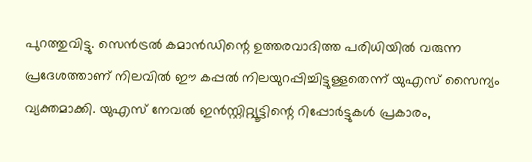പുറത്തുവിട്ടു. സെൻട്രൽ കമാൻഡിന്റെ ഉത്തരവാദിത്ത പരിധിയിൽ വരുന്ന പ്രദേശത്താണ് നിലവിൽ ഈ കപ്പൽ നിലയുറപ്പിച്ചിട്ടുള്ളതെന്ന് യുഎസ് സൈന്യം വ്യക്തമാക്കി. യുഎസ് നേവൽ ഇൻസ്റ്റിറ്റ്യൂട്ടിന്റെ റിപ്പോർട്ടുകൾ പ്രകാരം,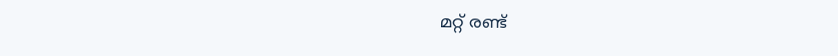മറ്റ് രണ്ട്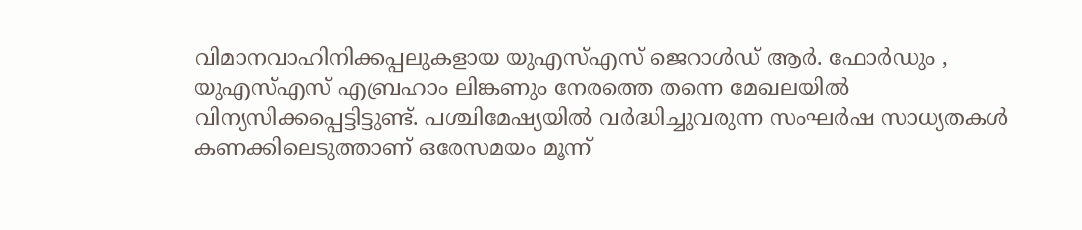വിമാനവാഹിനിക്കപ്പലുകളായ യുഎസ്എസ് ജെറാൾഡ് ആർ. ഫോർഡും , യുഎസ്എസ് എബ്രഹാം ലിങ്കണും നേരത്തെ തന്നെ മേഖലയിൽ വിന്യസിക്കപ്പെട്ടിട്ടുണ്ട്. പശ്ചിമേഷ്യയിൽ വർദ്ധിച്ചുവരുന്ന സംഘർഷ സാധ്യതകൾ കണക്കിലെടുത്താണ് ഒരേസമയം മൂന്ന്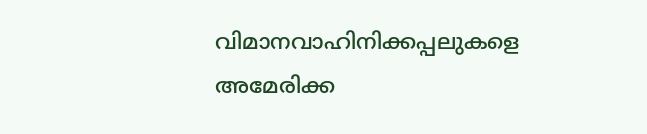വിമാനവാഹിനിക്കപ്പലുകളെ അമേരിക്ക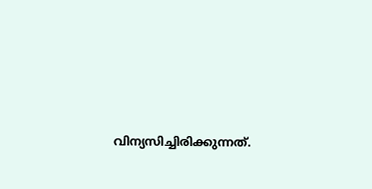വിന്യസിച്ചിരിക്കുന്നത്.